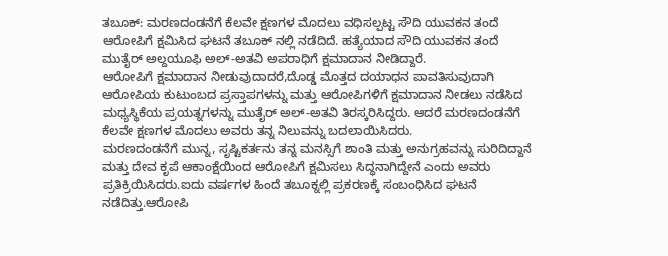ತಬೂಕ್: ಮರಣದಂಡನೆಗೆ ಕೆಲವೇ ಕ್ಷಣಗಳ ಮೊದಲು ವಧಿಸಲ್ಪಟ್ಟ ಸೌದಿ ಯುವಕನ ತಂದೆ ಆರೋಪಿಗೆ ಕ್ಷಮಿಸಿದ ಘಟನೆ ತಬೂಕ್ ನಲ್ಲಿ ನಡೆದಿದೆ. ಹತ್ಯೆಯಾದ ಸೌದಿ ಯುವಕನ ತಂದೆ ಮುತೈರ್ ಅಲ್ದಯೂಫಿ ಅಲ್-ಅತವಿ ಅಪರಾಧಿಗೆ ಕ್ಷಮಾದಾನ ನೀಡಿದ್ದಾರೆ.
ಆರೋಪಿಗೆ ಕ್ಷಮಾದಾನ ನೀಡುವುದಾದರೆ,ದೊಡ್ಡ ಮೊತ್ತದ ದಯಾಧನ ಪಾವತಿಸುವುದಾಗಿ ಆರೋಪಿಯ ಕುಟುಂಬದ ಪ್ರಸ್ತಾಪಗಳನ್ನು ಮತ್ತು ಆರೋಪಿಗಳಿಗೆ ಕ್ಷಮಾದಾನ ನೀಡಲು ನಡೆಸಿದ ಮಧ್ಯಸ್ಥಿಕೆಯ ಪ್ರಯತ್ನಗಳನ್ನು ಮುತೈರ್ ಅಲ್-ಅತವಿ ತಿರಸ್ಕರಿಸಿದ್ದರು. ಆದರೆ ಮರಣದಂಡನೆಗೆ ಕೆಲವೇ ಕ್ಷಣಗಳ ಮೊದಲು ಅವರು ತನ್ನ ನಿಲುವನ್ನು ಬದಲಾಯಿಸಿದರು.
ಮರಣದಂಡನೆಗೆ ಮುನ್ನ, ಸೃಷ್ಟಿಕರ್ತನು ತನ್ನ ಮನಸ್ಸಿಗೆ ಶಾಂತಿ ಮತ್ತು ಅನುಗ್ರಹವನ್ನು ಸುರಿದಿದ್ದಾನೆ ಮತ್ತು ದೇವ ಕೃಪೆ ಆಕಾಂಕ್ಷೆಯಿಂದ ಆರೋಪಿಗೆ ಕ್ಷಮಿಸಲು ಸಿದ್ಧನಾಗಿದ್ದೇನೆ ಎಂದು ಅವರು ಪ್ರತಿಕ್ರಿಯಿಸಿದರು.ಐದು ವರ್ಷಗಳ ಹಿಂದೆ ತಬೂಕ್ನಲ್ಲಿ ಪ್ರಕರಣಕ್ಕೆ ಸಂಬಂಧಿಸಿದ ಘಟನೆ ನಡೆದಿತ್ತು.ಆರೋಪಿ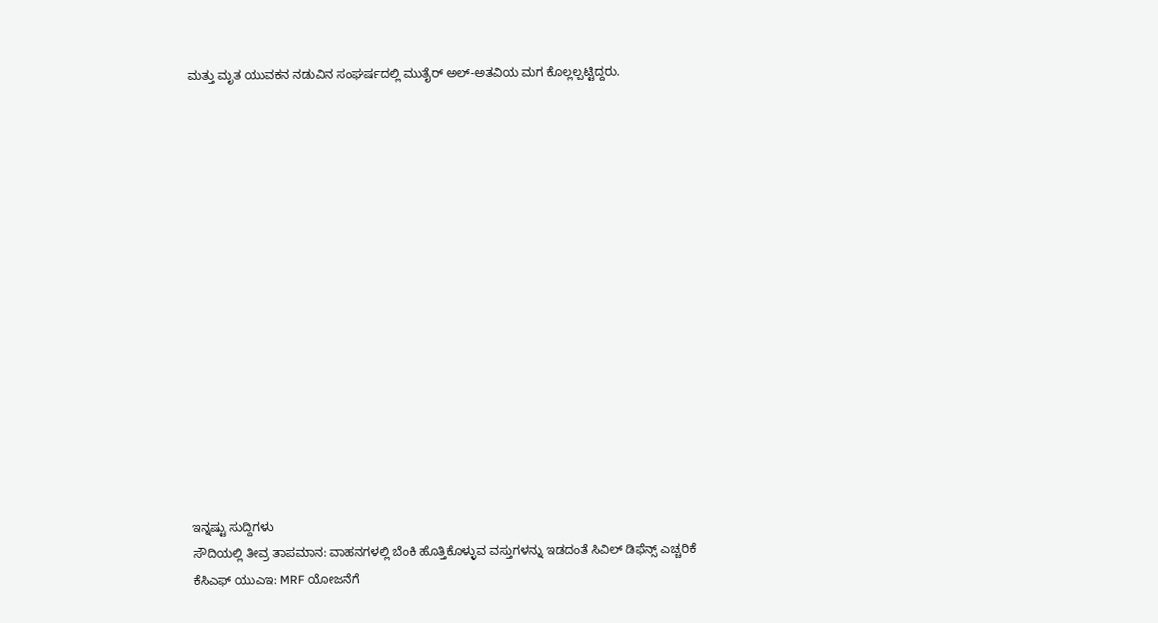ಮತ್ತು ಮೃತ ಯುವಕನ ನಡುವಿನ ಸಂಘರ್ಷದಲ್ಲಿ ಮುತೈರ್ ಅಲ್-ಅತವಿಯ ಮಗ ಕೊಲ್ಲಲ್ಪಟ್ಟಿದ್ದರು.
















ಇನ್ನಷ್ಟು ಸುದ್ದಿಗಳು
ಸೌದಿಯಲ್ಲಿ ತೀವ್ರ ತಾಪಮಾನ: ವಾಹನಗಳಲ್ಲಿ ಬೆಂಕಿ ಹೊತ್ತಿಕೊಳ್ಳುವ ವಸ್ತುಗಳನ್ನು ಇಡದಂತೆ ಸಿವಿಲ್ ಡಿಫೆನ್ಸ್ ಎಚ್ಚರಿಕೆ
ಕೆಸಿಎಫ್ ಯುಎಇ: MRF ಯೋಜನೆಗೆ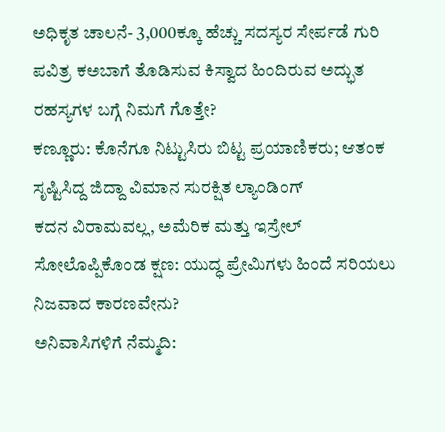ಅಧಿಕೃತ ಚಾಲನೆ- 3,000ಕ್ಕೂ ಹೆಚ್ಚು ಸದಸ್ಯರ ಸೇರ್ಪಡೆ ಗುರಿ
ಪವಿತ್ರ ಕಅಬಾಗೆ ತೊಡಿಸುವ ಕಿಸ್ವಾದ ಹಿಂದಿರುವ ಅದ್ಭುತ ರಹಸ್ಯಗಳ ಬಗ್ಗೆ ನಿಮಗೆ ಗೊತ್ತೇ?
ಕಣ್ಣೂರು: ಕೊನೆಗೂ ನಿಟ್ಟುಸಿರು ಬಿಟ್ಟ ಪ್ರಯಾಣಿಕರು; ಆತಂಕ ಸೃಷ್ಟಿಸಿದ್ದ ಜಿದ್ದಾ ವಿಮಾನ ಸುರಕ್ಷಿತ ಲ್ಯಾಂಡಿಂಗ್
ಕದನ ವಿರಾಮವಲ್ಲ, ಅಮೆರಿಕ ಮತ್ತು ಇಸ್ರೇಲ್ ಸೋಲೊಪ್ಪಿಕೊಂಡ ಕ್ಷಣ: ಯುದ್ಧ ಪ್ರೇಮಿಗಳು ಹಿಂದೆ ಸರಿಯಲು ನಿಜವಾದ ಕಾರಣವೇನು?
ಅನಿವಾಸಿಗಳಿಗೆ ನೆಮ್ಮದಿ: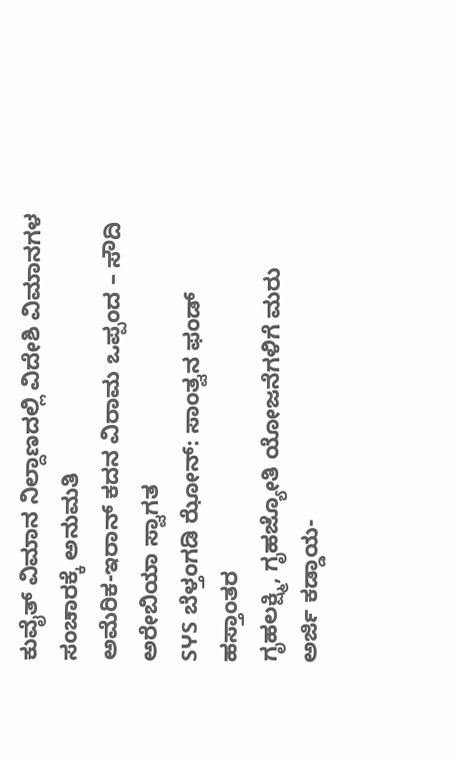ಕುವೈತ್ ವಿಮಾನ ನಿಲ್ದಾಣದಲ್ಲಿ ವಿದೇಶಿ ವಿಮಾನಗಳ ಸಂಚಾರಕ್ಕೆ ಅನುಮತಿ
ಅಮೆರಿಕ-ಇರಾನ್ ಕದನ ವಿರಾಮ ಒಪ್ಪಂದ – ಸೌದಿ ಅರೇಬಿಯಾ ಸ್ವಾಗತ
SჄS ಬೆಳ್ತಂಗಡಿ ಝೋನ್: ಸಾಂತ್ವನ ಫಂಡ್ ಹಸ್ತಾಂತರ
ಗೃಹಲಕ್ಷ್ಮಿ, ಗೃಹಜ್ಯೋತಿ ಯೋಜನೆಗಳಿಗೆ ಮರು ಅರ್ಜಿ ಕಡ್ಡಾಯ-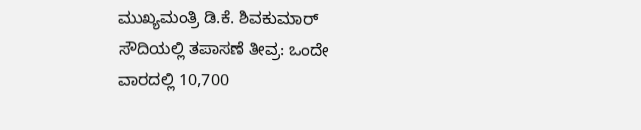ಮುಖ್ಯಮಂತ್ರಿ ಡಿ.ಕೆ. ಶಿವಕುಮಾರ್
ಸೌದಿಯಲ್ಲಿ ತಪಾಸಣೆ ತೀವ್ರ: ಒಂದೇ ವಾರದಲ್ಲಿ 10,700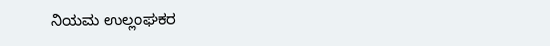ನಿಯಮ ಉಲ್ಲಂಘಕರ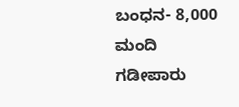ಬಂಧನ- 8,000 ಮಂದಿ ಗಡೀಪಾರು